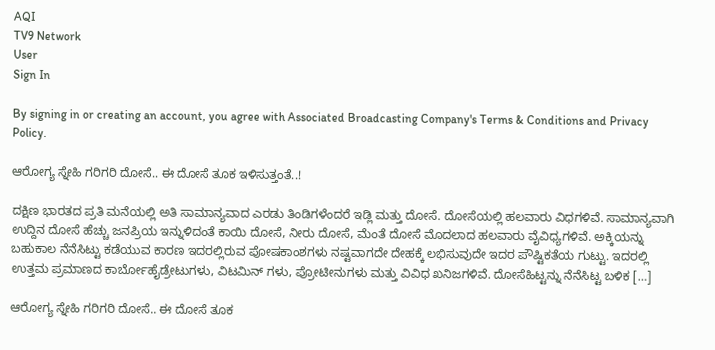AQI
TV9 Network
User
Sign In

By signing in or creating an account, you agree with Associated Broadcasting Company's Terms & Conditions and Privacy Policy.

ಆರೋಗ್ಯ ಸ್ನೇಹಿ ಗರಿಗರಿ ದೋಸೆ.. ಈ ದೋಸೆ ತೂಕ ಇಳಿಸುತ್ತಂತೆ..!

ದಕ್ಷಿಣ ಭಾರತದ ಪ್ರತಿ ಮನೆಯಲ್ಲಿ ಅತಿ ಸಾಮಾನ್ಯವಾದ ಎರಡು ತಿಂಡಿಗಳೆಂದರೆ ಇಡ್ಲಿ ಮತ್ತು ದೋಸೆ. ದೋಸೆಯಲ್ಲಿ ಹಲವಾರು ವಿಧಗಳಿವೆ. ಸಾಮಾನ್ಯವಾಗಿ ಉದ್ದಿನ ದೋಸೆ ಹೆಚ್ಚು ಜನಪ್ರಿಯ ಇನ್ನುಳಿದಂತೆ ಕಾಯಿ ದೋಸೆ, ನೀರು ದೋಸೆ, ಮೆಂತೆ ದೋಸೆ ಮೊದಲಾದ ಹಲವಾರು ವೈವಿಧ್ಯಗಳಿವೆ. ಅಕ್ಕಿಯನ್ನು ಬಹುಕಾಲ ನೆನೆಸಿಟ್ಟು ಕಡೆಯುವ ಕಾರಣ ಇದರಲ್ಲಿರುವ ಪೋಷಕಾಂಶಗಳು ನಷ್ಟವಾಗದೇ ದೇಹಕ್ಕೆ ಲಭಿಸುವುದೇ ಇದರ ಪೌಷ್ಟಿಕತೆಯ ಗುಟ್ಟು. ಇದರಲ್ಲಿ ಉತ್ತಮ ಪ್ರಮಾಣದ ಕಾರ್ಬೋಹೈಡ್ರೇಟುಗಳು, ವಿಟಮಿನ್ ಗಳು, ಪ್ರೋಟೀನುಗಳು ಮತ್ತು ವಿವಿಧ ಖನಿಜಗಳಿವೆ. ದೋಸೆಹಿಟ್ಟನ್ನು ನೆನೆಸಿಟ್ಟ ಬಳಿಕ […]

ಆರೋಗ್ಯ ಸ್ನೇಹಿ ಗರಿಗರಿ ದೋಸೆ.. ಈ ದೋಸೆ ತೂಕ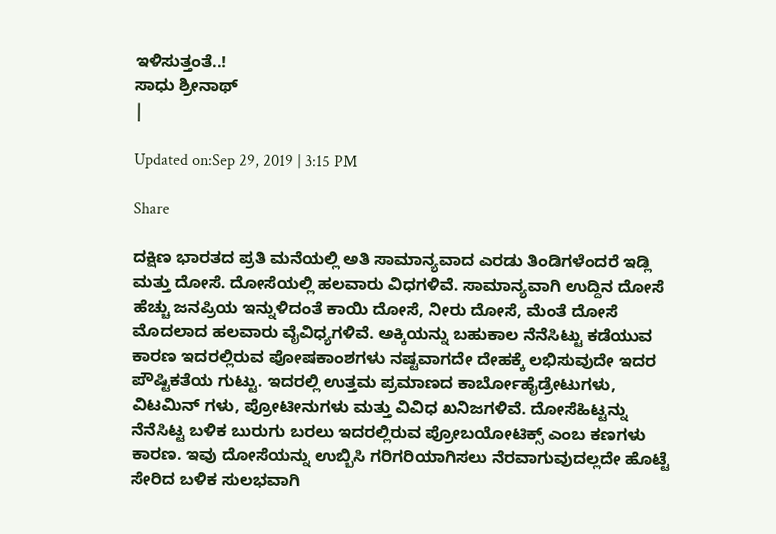ಇಳಿಸುತ್ತಂತೆ..!
ಸಾಧು ಶ್ರೀನಾಥ್
|

Updated on:Sep 29, 2019 | 3:15 PM

Share

ದಕ್ಷಿಣ ಭಾರತದ ಪ್ರತಿ ಮನೆಯಲ್ಲಿ ಅತಿ ಸಾಮಾನ್ಯವಾದ ಎರಡು ತಿಂಡಿಗಳೆಂದರೆ ಇಡ್ಲಿ ಮತ್ತು ದೋಸೆ. ದೋಸೆಯಲ್ಲಿ ಹಲವಾರು ವಿಧಗಳಿವೆ. ಸಾಮಾನ್ಯವಾಗಿ ಉದ್ದಿನ ದೋಸೆ ಹೆಚ್ಚು ಜನಪ್ರಿಯ ಇನ್ನುಳಿದಂತೆ ಕಾಯಿ ದೋಸೆ, ನೀರು ದೋಸೆ, ಮೆಂತೆ ದೋಸೆ ಮೊದಲಾದ ಹಲವಾರು ವೈವಿಧ್ಯಗಳಿವೆ. ಅಕ್ಕಿಯನ್ನು ಬಹುಕಾಲ ನೆನೆಸಿಟ್ಟು ಕಡೆಯುವ ಕಾರಣ ಇದರಲ್ಲಿರುವ ಪೋಷಕಾಂಶಗಳು ನಷ್ಟವಾಗದೇ ದೇಹಕ್ಕೆ ಲಭಿಸುವುದೇ ಇದರ ಪೌಷ್ಟಿಕತೆಯ ಗುಟ್ಟು. ಇದರಲ್ಲಿ ಉತ್ತಮ ಪ್ರಮಾಣದ ಕಾರ್ಬೋಹೈಡ್ರೇಟುಗಳು, ವಿಟಮಿನ್ ಗಳು, ಪ್ರೋಟೀನುಗಳು ಮತ್ತು ವಿವಿಧ ಖನಿಜಗಳಿವೆ. ದೋಸೆಹಿಟ್ಟನ್ನು ನೆನೆಸಿಟ್ಟ ಬಳಿಕ ಬುರುಗು ಬರಲು ಇದರಲ್ಲಿರುವ ಪ್ರೋಬಯೋಟಿಕ್ಸ್ ಎಂಬ ಕಣಗಳು ಕಾರಣ. ಇವು ದೋಸೆಯನ್ನು ಉಬ್ಬಿಸಿ ಗರಿಗರಿಯಾಗಿಸಲು ನೆರವಾಗುವುದಲ್ಲದೇ ಹೊಟ್ಟೆ ಸೇರಿದ ಬಳಿಕ ಸುಲಭವಾಗಿ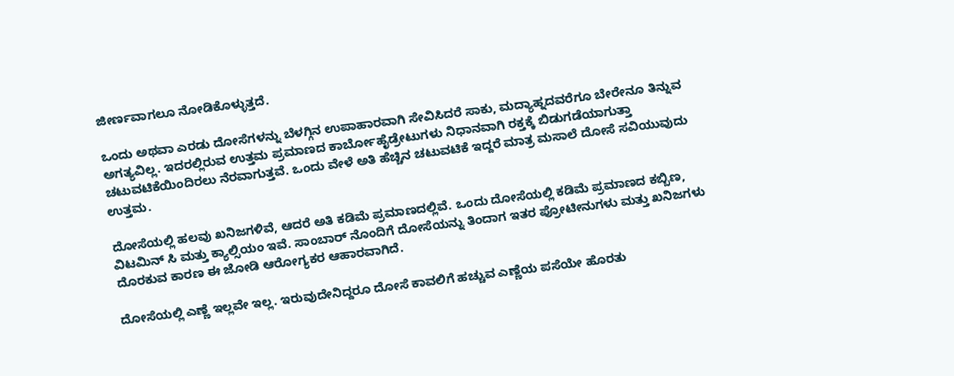ಜೀರ್ಣವಾಗಲೂ ನೋಡಿಕೊಳ್ಳುತ್ತದೆ.

ಒಂದು ಅಥವಾ ಎರಡು ದೋಸೆಗಳನ್ನು ಬೆಳಗ್ಗಿನ ಉಪಾಹಾರವಾಗಿ ಸೇವಿಸಿದರೆ ಸಾಕು, ಮದ್ಯಾಹ್ನದವರೆಗೂ ಬೇರೇನೂ ತಿನ್ನುವ ಅಗತ್ಯವಿಲ್ಲ. ಇದರಲ್ಲಿರುವ ಉತ್ತಮ ಪ್ರಮಾಣದ ಕಾರ್ಬೋಹೈಡ್ರೇಟುಗಳು ನಿಧಾನವಾಗಿ ರಕ್ತಕ್ಕೆ ಬಿಡುಗಡೆಯಾಗುತ್ತಾ ಚಟುವಟಿಕೆಯಿಂದಿರಲು ನೆರವಾಗುತ್ತವೆ. ಒಂದು ವೇಳೆ ಅತಿ ಹೆಚ್ಚಿನ ಚಟುವಟಿಕೆ ಇದ್ದರೆ ಮಾತ್ರ ಮಸಾಲೆ ದೋಸೆ ಸವಿಯುವುದು ಉತ್ತಮ.

ದೋಸೆಯಲ್ಲಿ ಹಲವು ಖನಿಜಗಳಿವೆ, ಆದರೆ ಅತಿ ಕಡಿಮೆ ಪ್ರಮಾಣದಲ್ಲಿವೆ. ಒಂದು ದೋಸೆಯಲ್ಲಿ ಕಡಿಮೆ ಪ್ರಮಾಣದ ಕಬ್ಬಿಣ, ವಿಟಮಿನ್ ಸಿ ಮತ್ತು ಕ್ಯಾಲ್ಸಿಯಂ ಇವೆ. ಸಾಂಬಾರ್ ನೊಂದಿಗೆ ದೋಸೆಯನ್ನು ತಿಂದಾಗ ಇತರ ಪ್ರೋಟೀನುಗಳು ಮತ್ತು ಖನಿಜಗಳು ದೊರಕುವ ಕಾರಣ ಈ ಜೋಡಿ ಆರೋಗ್ಯಕರ ಆಹಾರವಾಗಿದೆ.

ದೋಸೆಯಲ್ಲಿ ಎಣ್ಣೆ ಇಲ್ಲವೇ ಇಲ್ಲ. ಇರುವುದೇನಿದ್ದರೂ ದೋಸೆ ಕಾವಲಿಗೆ ಹಚ್ಚುವ ಎಣ್ಣೆಯ ಪಸೆಯೇ ಹೊರತು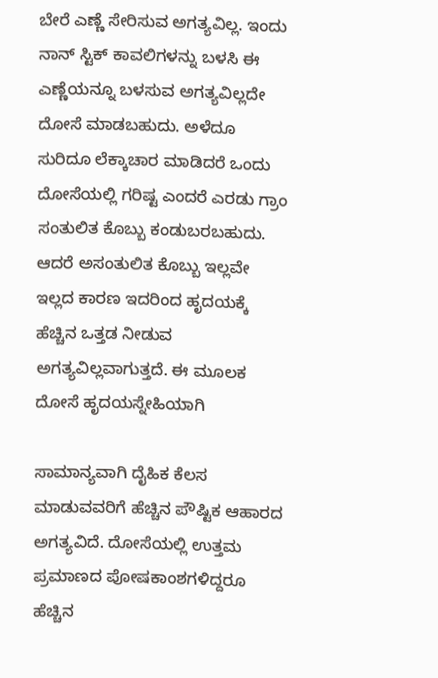ಬೇರೆ ಎಣ್ಣೆ ಸೇರಿಸುವ ಅಗತ್ಯವಿಲ್ಲ. ಇಂದು ನಾನ್ ಸ್ಟಿಕ್ ಕಾವಲಿಗಳನ್ನು ಬಳಸಿ ಈ ಎಣ್ಣೆಯನ್ನೂ ಬಳಸುವ ಅಗತ್ಯವಿಲ್ಲದೇ ದೋಸೆ ಮಾಡಬಹುದು. ಅಳೆದೂ ಸುರಿದೂ ಲೆಕ್ಕಾಚಾರ ಮಾಡಿದರೆ ಒಂದು ದೋಸೆಯಲ್ಲಿ ಗರಿಷ್ಟ ಎಂದರೆ ಎರಡು ಗ್ರಾಂ ಸಂತುಲಿತ ಕೊಬ್ಬು ಕಂಡುಬರಬಹುದು. ಆದರೆ ಅಸಂತುಲಿತ ಕೊಬ್ಬು ಇಲ್ಲವೇ ಇಲ್ಲದ ಕಾರಣ ಇದರಿಂದ ಹೃದಯಕ್ಕೆ ಹೆಚ್ಚಿನ ಒತ್ತಡ ನೀಡುವ ಅಗತ್ಯವಿಲ್ಲವಾಗುತ್ತದೆ. ಈ ಮೂಲಕ ದೋಸೆ ಹೃದಯಸ್ನೇಹಿಯಾಗಿ

ಸಾಮಾನ್ಯವಾಗಿ ದೈಹಿಕ ಕೆಲಸ ಮಾಡುವವರಿಗೆ ಹೆಚ್ಚಿನ ಪೌಷ್ಟಿಕ ಆಹಾರದ ಅಗತ್ಯವಿದೆ. ದೋಸೆಯಲ್ಲಿ ಉತ್ತಮ ಪ್ರಮಾಣದ ಪೋಷಕಾಂಶಗಳಿದ್ದರೂ ಹೆಚ್ಚಿನ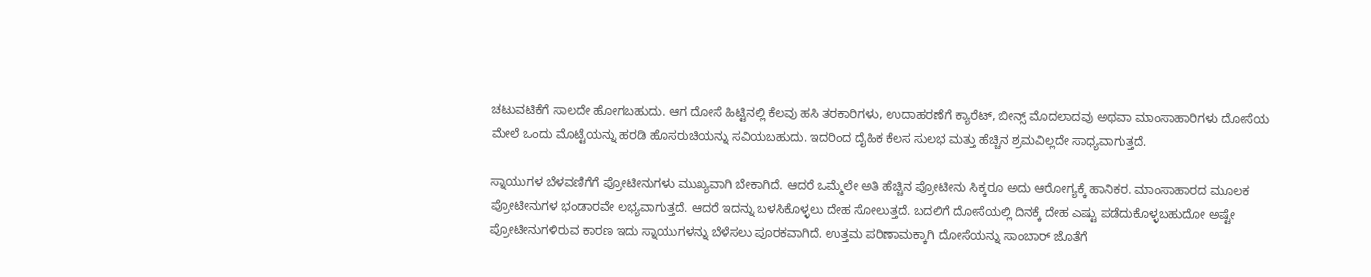ಚಟುವಟಿಕೆಗೆ ಸಾಲದೇ ಹೋಗಬಹುದು. ಆಗ ದೋಸೆ ಹಿಟ್ಟಿನಲ್ಲಿ ಕೆಲವು ಹಸಿ ತರಕಾರಿಗಳು, ಉದಾಹರಣೆಗೆ ಕ್ಯಾರೆಟ್, ಬೀನ್ಸ್ ಮೊದಲಾದವು ಅಥವಾ ಮಾಂಸಾಹಾರಿಗಳು ದೋಸೆಯ ಮೇಲೆ ಒಂದು ಮೊಟ್ಟೆಯನ್ನು ಹರಡಿ ಹೊಸರುಚಿಯನ್ನು ಸವಿಯಬಹುದು. ಇದರಿಂದ ದೈಹಿಕ ಕೆಲಸ ಸುಲಭ ಮತ್ತು ಹೆಚ್ಚಿನ ಶ್ರಮವಿಲ್ಲದೇ ಸಾಧ್ಯವಾಗುತ್ತದೆ.

ಸ್ನಾಯುಗಳ ಬೆಳವಣಿಗೆಗೆ ಪ್ರೋಟೀನುಗಳು ಮುಖ್ಯವಾಗಿ ಬೇಕಾಗಿದೆ. ಆದರೆ ಒಮ್ಮೆಲೇ ಅತಿ ಹೆಚ್ಚಿನ ಪ್ರೋಟೀನು ಸಿಕ್ಕರೂ ಅದು ಆರೋಗ್ಯಕ್ಕೆ ಹಾನಿಕರ. ಮಾಂಸಾಹಾರದ ಮೂಲಕ ಪ್ರೋಟೀನುಗಳ ಭಂಡಾರವೇ ಲಭ್ಯವಾಗುತ್ತದೆ. ಆದರೆ ಇದನ್ನು ಬಳಸಿಕೊಳ್ಳಲು ದೇಹ ಸೋಲುತ್ತದೆ. ಬದಲಿಗೆ ದೋಸೆಯಲ್ಲಿ ದಿನಕ್ಕೆ ದೇಹ ಎಷ್ಟು ಪಡೆದುಕೊಳ್ಳಬಹುದೋ ಅಷ್ಟೇ ಪ್ರೋಟೀನುಗಳಿರುವ ಕಾರಣ ಇದು ಸ್ನಾಯುಗಳನ್ನು ಬೆಳೆಸಲು ಪೂರಕವಾಗಿದೆ. ಉತ್ತಮ ಪರಿಣಾಮಕ್ಕಾಗಿ ದೋಸೆಯನ್ನು ಸಾಂಬಾರ್ ಜೊತೆಗೆ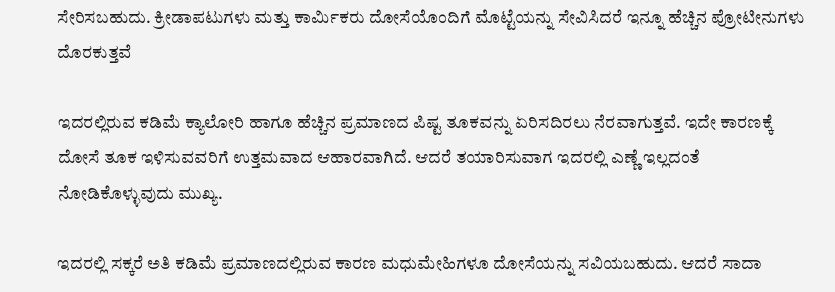ಸೇರಿಸಬಹುದು. ಕ್ರೀಡಾಪಟುಗಳು ಮತ್ತು ಕಾರ್ಮಿಕರು ದೋಸೆಯೊಂದಿಗೆ ಮೊಟ್ಟೆಯನ್ನು ಸೇವಿಸಿದರೆ ಇನ್ನೂ ಹೆಚ್ಚಿನ ಪ್ರೋಟೀನುಗಳು ದೊರಕುತ್ತವೆ

ಇದರಲ್ಲಿರುವ ಕಡಿಮೆ ಕ್ಯಾಲೋರಿ ಹಾಗೂ ಹೆಚ್ಚಿನ ಪ್ರಮಾಣದ ಪಿಷ್ಟ ತೂಕವನ್ನು ಏರಿಸದಿರಲು ನೆರವಾಗುತ್ತವೆ. ಇದೇ ಕಾರಣಕ್ಕೆ ದೋಸೆ ತೂಕ ಇಳಿಸುವವರಿಗೆ ಉತ್ತಮವಾದ ಆಹಾರವಾಗಿದೆ. ಆದರೆ ತಯಾರಿಸುವಾಗ ಇದರಲ್ಲಿ ಎಣ್ಣೆ ಇಲ್ಲದಂತೆ ನೋಡಿಕೊಳ್ಳುವುದು ಮುಖ್ಯ.

ಇದರಲ್ಲಿ ಸಕ್ಕರೆ ಅತಿ ಕಡಿಮೆ ಪ್ರಮಾಣದಲ್ಲಿರುವ ಕಾರಣ ಮಧುಮೇಹಿಗಳೂ ದೋಸೆಯನ್ನು ಸವಿಯಬಹುದು. ಆದರೆ ಸಾದಾ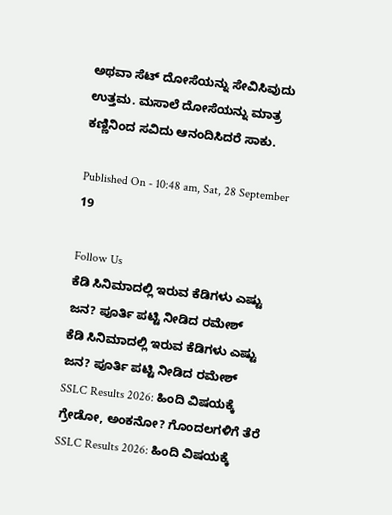ಅಥವಾ ಸೆಟ್ ದೋಸೆಯನ್ನು ಸೇವಿಸಿವುದು ಉತ್ತಮ. ಮಸಾಲೆ ದೋಸೆಯನ್ನು ಮಾತ್ರ ಕಣ್ಣಿನಿಂದ ಸವಿದು ಆನಂದಿಸಿದರೆ ಸಾಕು.

Published On - 10:48 am, Sat, 28 September 19

Follow Us
ಕೆಡಿ ಸಿನಿಮಾದಲ್ಲಿ ಇರುವ ಕೆಡಿಗಳು ಎಷ್ಟು ಜನ? ಪೂರ್ತಿ ಪಟ್ಟಿ ನೀಡಿದ ರಮೇಶ್
ಕೆಡಿ ಸಿನಿಮಾದಲ್ಲಿ ಇರುವ ಕೆಡಿಗಳು ಎಷ್ಟು ಜನ? ಪೂರ್ತಿ ಪಟ್ಟಿ ನೀಡಿದ ರಮೇಶ್
SSLC Results 2026: ಹಿಂದಿ ವಿಷಯಕ್ಕೆ ಗ್ರೇಡೋ, ಅಂಕನೋ? ಗೊಂದಲಗಳಿಗೆ ತೆರೆ
SSLC Results 2026: ಹಿಂದಿ ವಿಷಯಕ್ಕೆ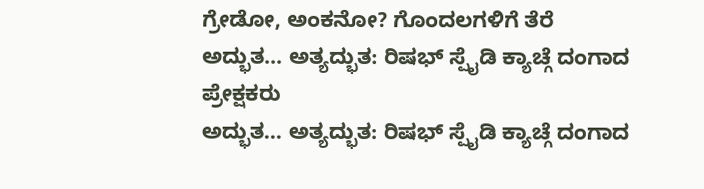ಗ್ರೇಡೋ, ಅಂಕನೋ? ಗೊಂದಲಗಳಿಗೆ ತೆರೆ
ಅದ್ಭುತ... ಅತ್ಯದ್ಭುತ: ರಿಷಭ್ ಸ್ಪೈಡಿ ಕ್ಯಾಚ್ಗೆ ದಂಗಾದ ಪ್ರೇಕ್ಷಕರು
ಅದ್ಭುತ... ಅತ್ಯದ್ಭುತ: ರಿಷಭ್ ಸ್ಪೈಡಿ ಕ್ಯಾಚ್ಗೆ ದಂಗಾದ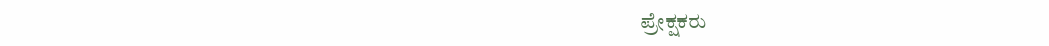ಪ್ರೇಕ್ಷಕರು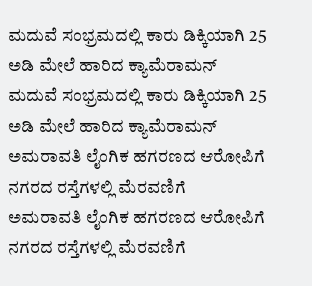ಮದುವೆ ಸಂಭ್ರಮದಲ್ಲಿ ಕಾರು ಡಿಕ್ಕಿಯಾಗಿ 25 ಅಡಿ ಮೇಲೆ ಹಾರಿದ ಕ್ಯಾಮೆರಾಮನ್
ಮದುವೆ ಸಂಭ್ರಮದಲ್ಲಿ ಕಾರು ಡಿಕ್ಕಿಯಾಗಿ 25 ಅಡಿ ಮೇಲೆ ಹಾರಿದ ಕ್ಯಾಮೆರಾಮನ್
ಅಮರಾವತಿ ಲೈಂಗಿಕ ಹಗರಣದ ಆರೋಪಿಗೆ ನಗರದ ರಸ್ತೆಗಳಲ್ಲಿ ಮೆರವಣಿಗೆ
ಅಮರಾವತಿ ಲೈಂಗಿಕ ಹಗರಣದ ಆರೋಪಿಗೆ ನಗರದ ರಸ್ತೆಗಳಲ್ಲಿ ಮೆರವಣಿಗೆ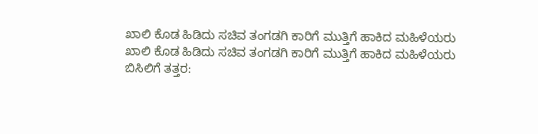ಖಾಲಿ ಕೊಡ ಹಿಡಿದು ಸಚಿವ ತಂಗಡಗಿ ಕಾರಿಗೆ ಮುತ್ತಿಗೆ ಹಾಕಿದ ಮಹಿಳೆಯರು
ಖಾಲಿ ಕೊಡ ಹಿಡಿದು ಸಚಿವ ತಂಗಡಗಿ ಕಾರಿಗೆ ಮುತ್ತಿಗೆ ಹಾಕಿದ ಮಹಿಳೆಯರು
ಬಿಸಿಲಿಗೆ ತತ್ತರ: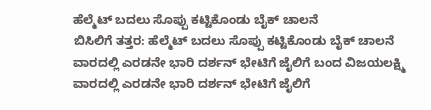ಹೆಲ್ಮೆಟ್ ಬದಲು ಸೊಪ್ಪು ಕಟ್ಟಿಕೊಂಡು ಬೈಕ್ ಚಾಲನೆ
ಬಿಸಿಲಿಗೆ ತತ್ತರ: ಹೆಲ್ಮೆಟ್ ಬದಲು ಸೊಪ್ಪು ಕಟ್ಟಿಕೊಂಡು ಬೈಕ್ ಚಾಲನೆ
ವಾರದಲ್ಲಿ ಎರಡನೇ ಭಾರಿ ದರ್ಶನ್ ಭೇಟಿಗೆ ಜೈಲಿಗೆ ಬಂದ ವಿಜಯಲಕ್ಷ್ಮಿ
ವಾರದಲ್ಲಿ ಎರಡನೇ ಭಾರಿ ದರ್ಶನ್ ಭೇಟಿಗೆ ಜೈಲಿಗೆ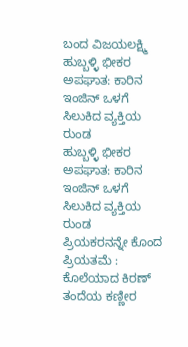ಬಂದ ವಿಜಯಲಕ್ಷ್ಮಿ
ಹುಬ್ಬಳ್ಳಿ ಭೀಕರ ಅಪಘಾತ: ಕಾರಿನ ಇಂಜಿನ್ ಒಳಗೆ ಸಿಲುಕಿದ ವ್ಯಕ್ತಿಯ ರುಂಡ
ಹುಬ್ಬಳ್ಳಿ ಭೀಕರ ಅಪಘಾತ: ಕಾರಿನ ಇಂಜಿನ್ ಒಳಗೆ ಸಿಲುಕಿದ ವ್ಯಕ್ತಿಯ ರುಂಡ
ಪ್ರಿಯಕರನನ್ನೇ ಕೊಂದ ಪ್ರಿಯತಮೆ : ಕೊಲೆಯಾದ ಕಿರಣ್ ತಂದೆಯ ಕಣ್ಣೀರ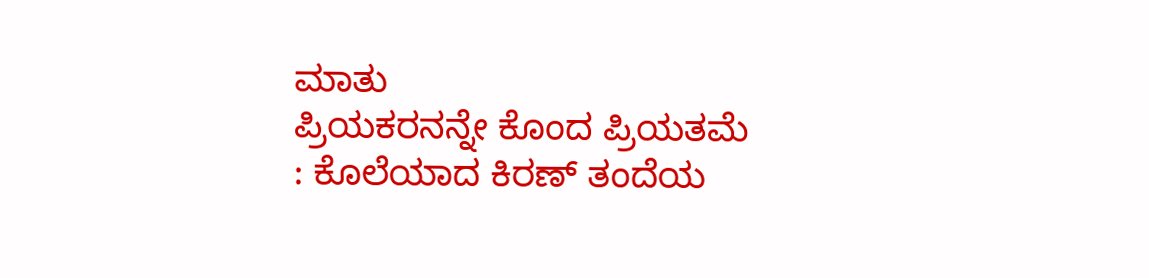ಮಾತು
ಪ್ರಿಯಕರನನ್ನೇ ಕೊಂದ ಪ್ರಿಯತಮೆ : ಕೊಲೆಯಾದ ಕಿರಣ್ ತಂದೆಯ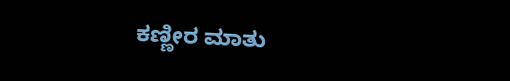ಕಣ್ಣೀರ ಮಾತು